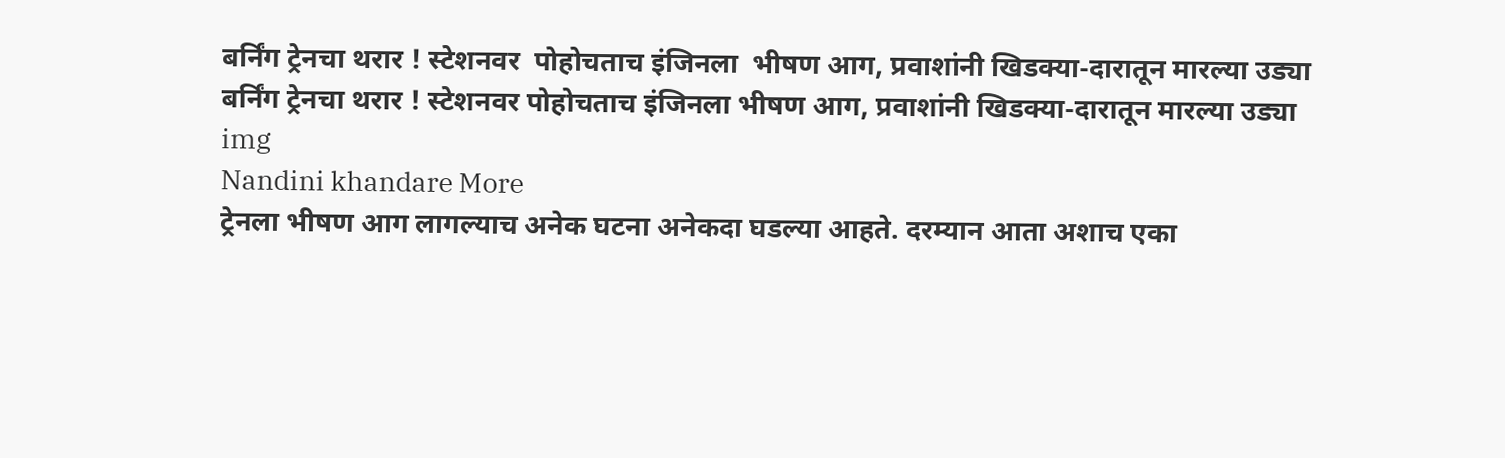बर्निंग ट्रेनचा थरार ! स्टेशनवर  पोहोचताच इंजिनला  भीषण आग, प्रवाशांनी खिडक्या-दारातून मारल्या उड्या
बर्निंग ट्रेनचा थरार ! स्टेशनवर पोहोचताच इंजिनला भीषण आग, प्रवाशांनी खिडक्या-दारातून मारल्या उड्या
img
Nandini khandare More
ट्रेनला भीषण आग लागल्याच अनेक घटना अनेकदा घडल्या आहते. दरम्यान आता अशाच एका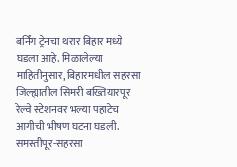बर्निंग ट्रेनचा थरार बिहार मध्ये घडला आहे. मिळालेल्या माहितीनुसार, बिहारमधील सहरसा जिल्ह्यातील सिमरी बख्तियारपूर रेल्वे स्टेशनवर भल्या पहाटेच आगीची भीषण घटना घडली. समस्तीपूर-सहरसा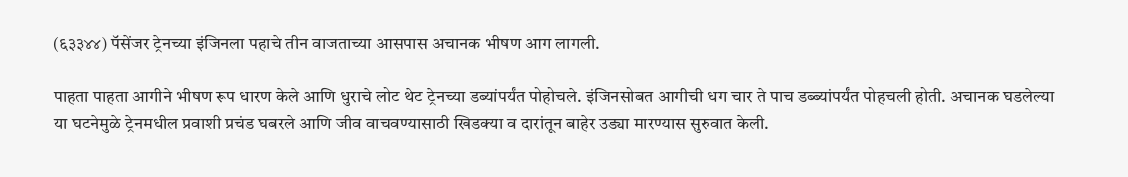(६३३४४) पॅसेंजर ट्रेनच्या इंजिनला पहाचे तीन वाजताच्या आसपास अचानक भीषण आग लागली.

पाहता पाहता आगीने भीषण रूप धारण केले आणि धुराचे लोट थेट ट्रेनच्या डब्यांपर्यंत पोहोचले. इंजिनसोबत आगीची धग चार ते पाच डब्ब्यांपर्यंत पोहचली होती. अचानक घडलेल्या या घटनेमुळे ट्रेनमधील प्रवाशी प्रचंड घबरले आणि जीव वाचवण्यासाठी खिडक्या व दारांतून बाहेर उड्या मारण्यास सुरुवात केली.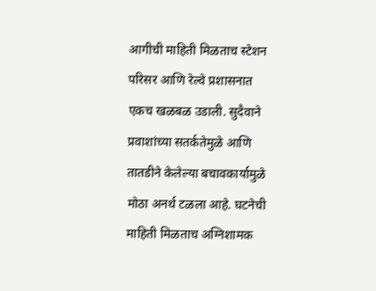आगीची माहिती मिळताच स्टेशन परिसर आणि रेल्वे प्रशासनात एकच खळबळ उडाली. सुदैवाने प्रवाशांच्या सतर्कतेमुळे आणि तातडीने केलेल्या बचावकार्यामुळे मोठा अनर्थ टळला आहे. घटनेची माहिती मिळताच अग्निशामक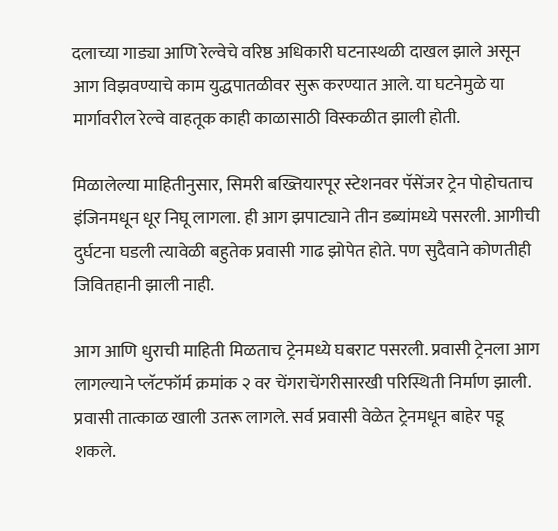दलाच्या गाड्या आणि रेल्वेचे वरिष्ठ अधिकारी घटनास्थळी दाखल झाले असून आग विझवण्याचे काम युद्धपातळीवर सुरू करण्यात आले. या घटनेमुळे या मार्गावरील रेल्वे वाहतूक काही काळासाठी विस्कळीत झाली होती.

मिळालेल्या माहितीनुसार, सिमरी बख्तियारपूर स्टेशनवर पॅसेंजर ट्रेन पोहोचताच इंजिनमधून धूर निघू लागला. ही आग झपाट्याने तीन डब्यांमध्ये पसरली. आगीची दुर्घटना घडली त्यावेळी बहुतेक प्रवासी गाढ झोपेत होते. पण सुदैवाने कोणतीही जिवितहानी झाली नाही.

आग आणि धुराची माहिती मिळताच ट्रेनमध्ये घबराट पसरली. प्रवासी ट्रेनला आग लागल्याने प्लॅटफॉर्म क्रमांक २ वर चेंगराचेंगरीसारखी परिस्थिती निर्माण झाली. प्रवासी तात्काळ खाली उतरू लागले. सर्व प्रवासी वेळेत ट्रेनमधून बाहेर पडू शकले.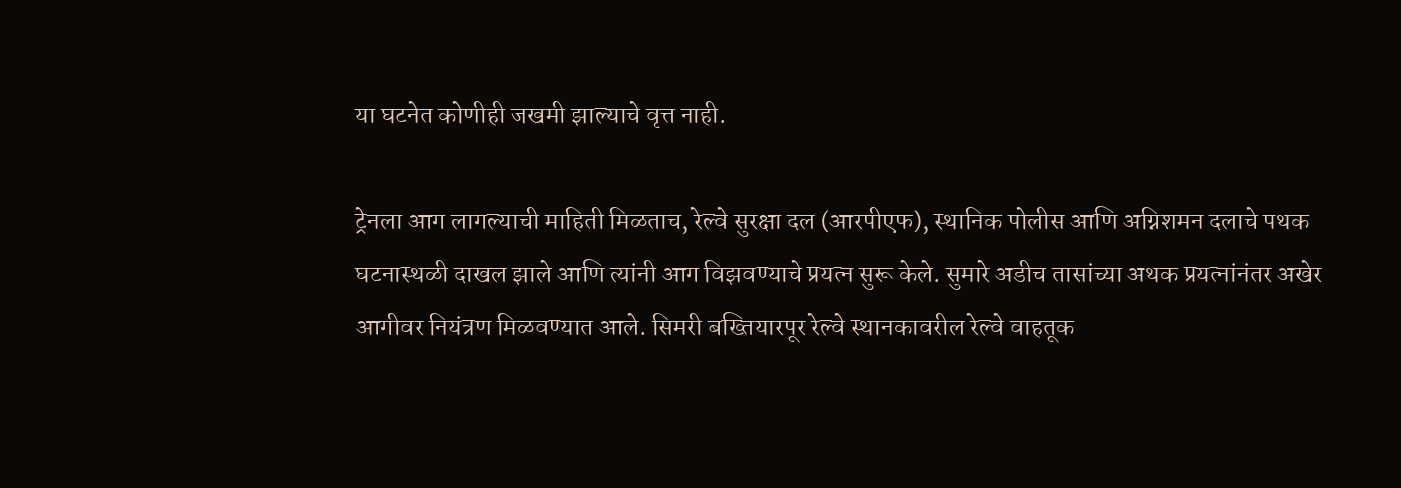या घटनेत कोणीही जखमी झाल्याचे वृत्त नाही.

ट्रेनला आग लागल्याची माहिती मिळताच, रेल्वे सुरक्षा दल (आरपीएफ), स्थानिक पोलीस आणि अग्निशमन दलाचे पथक घटनास्थळी दाखल झाले आणि त्यांनी आग विझवण्याचे प्रयत्न सुरू केले. सुमारे अडीच तासांच्या अथक प्रयत्नांनंतर अखेर आगीवर नियंत्रण मिळवण्यात आले. सिमरी बख्तियारपूर रेल्वे स्थानकावरील रेल्वे वाहतूक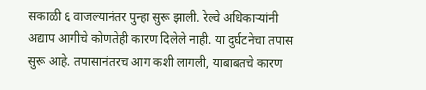सकाळी ६ वाजल्यानंतर पुन्हा सुरू झाली. रेल्वे अधिकाऱ्यांनी अद्याप आगीचे कोणतेही कारण दिलेले नाही. या दुर्घटनेचा तपास सुरू आहे. तपासानंतरच आग कशी लागली, याबाबतचे कारण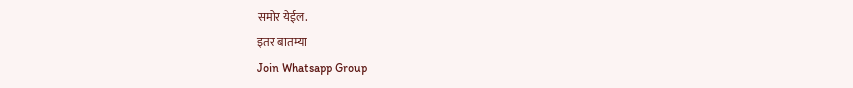समोर येईल.
इतर बातम्या
Join Whatsapp Group